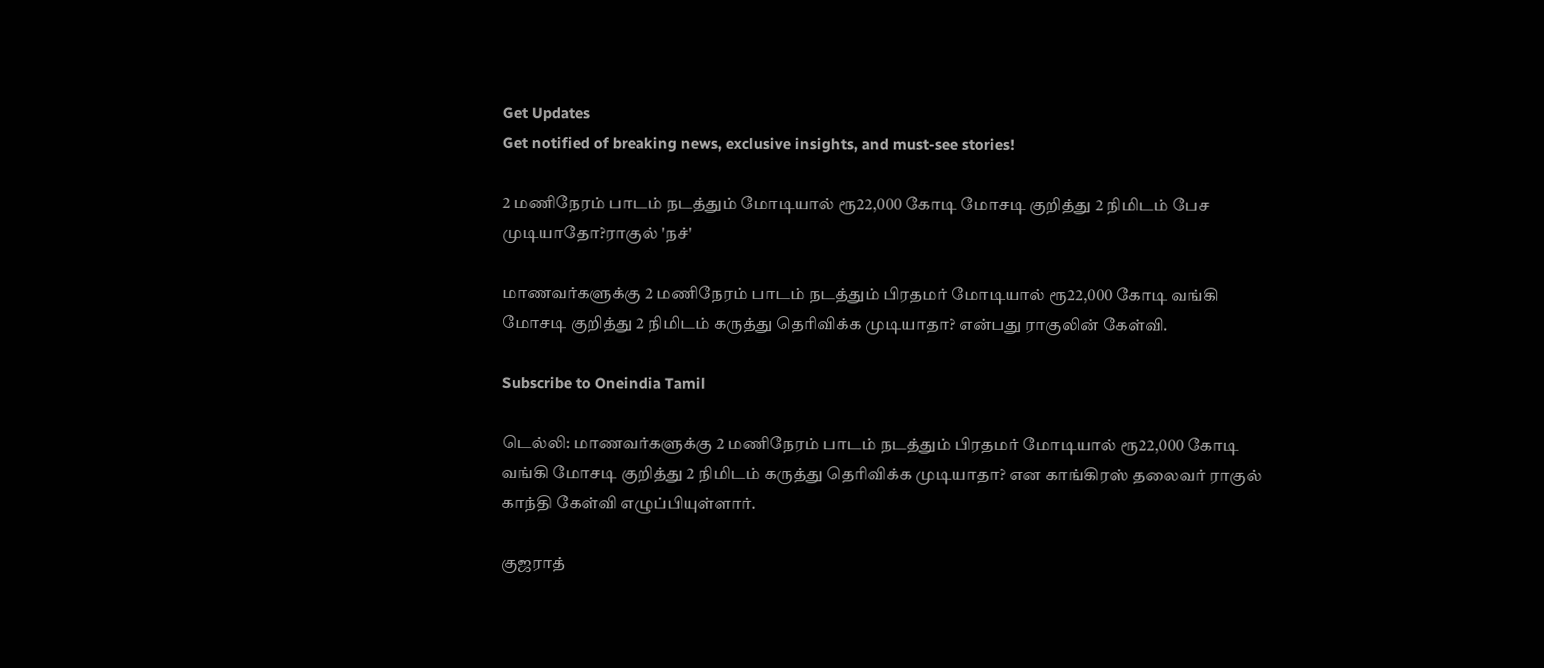Get Updates
Get notified of breaking news, exclusive insights, and must-see stories!

2 மணிநேரம் பாடம் நடத்தும் மோடியால் ரூ22,000 கோடி மோசடி குறித்து 2 நிமிடம் பேச முடியாதோ?ராகுல் 'நச்'

மாணவர்களுக்கு 2 மணிநேரம் பாடம் நடத்தும் பிரதமர் மோடியால் ரூ22,000 கோடி வங்கி மோசடி குறித்து 2 நிமிடம் கருத்து தெரிவிக்க முடியாதா? என்பது ராகுலின் கேள்வி.

Subscribe to Oneindia Tamil

டெல்லி: மாணவர்களுக்கு 2 மணிநேரம் பாடம் நடத்தும் பிரதமர் மோடியால் ரூ22,000 கோடி வங்கி மோசடி குறித்து 2 நிமிடம் கருத்து தெரிவிக்க முடியாதா? என காங்கிரஸ் தலைவர் ராகுல் காந்தி கேள்வி எழுப்பியுள்ளார்.

குஜராத்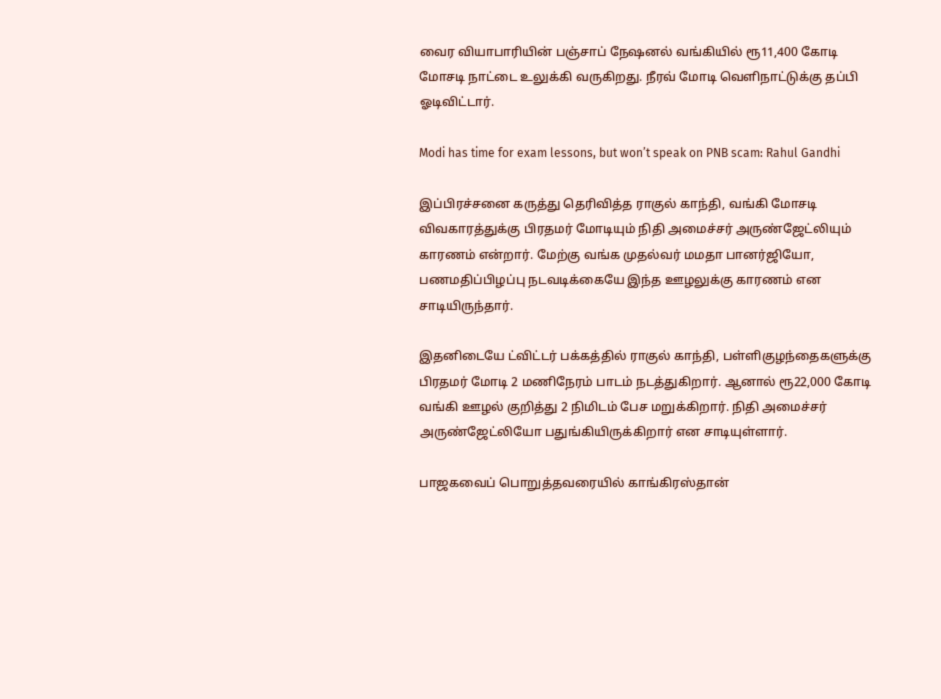வைர வியாபாரியின் பஞ்சாப் நேஷனல் வங்கியில் ரூ11,400 கோடி மோசடி நாட்டை உலுக்கி வருகிறது. நீரவ் மோடி வெளிநாட்டுக்கு தப்பி ஓடிவிட்டார்.

Modi has time for exam lessons, but won’t speak on PNB scam: Rahul Gandhi

இப்பிரச்சனை கருத்து தெரிவித்த ராகுல் காந்தி, வங்கி மோசடி விவகாரத்துக்கு பிரதமர் மோடியும் நிதி அமைச்சர் அருண்ஜேட்லியும் காரணம் என்றார். மேற்கு வங்க முதல்வர் மமதா பானர்ஜியோ, பணமதிப்பிழப்பு நடவடிக்கையே இந்த ஊழலுக்கு காரணம் என சாடியிருந்தார்.

இதனிடையே ட்விட்டர் பக்கத்தில் ராகுல் காந்தி, பள்ளிகுழந்தைகளுக்கு பிரதமர் மோடி 2 மணிநேரம் பாடம் நடத்துகிறார். ஆனால் ரூ22,000 கோடி வங்கி ஊழல் குறித்து 2 நிமிடம் பேச மறுக்கிறார். நிதி அமைச்சர் அருண்ஜேட்லியோ பதுங்கியிருக்கிறார் என சாடியுள்ளார்.

பாஜகவைப் பொறுத்தவரையில் காங்கிரஸ்தான்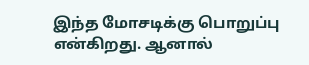இந்த மோசடிக்கு பொறுப்பு என்கிறது. ஆனால்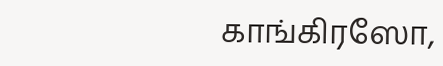காங்கிரஸோ,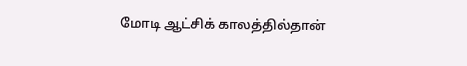மோடி ஆட்சிக் காலத்தில்தான்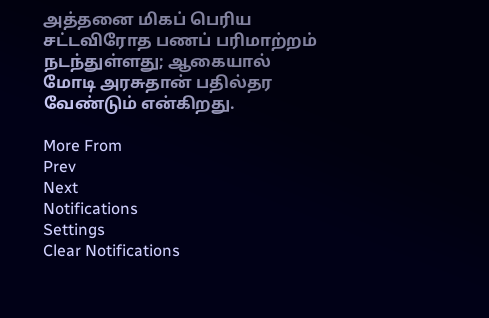அத்தனை மிகப் பெரிய சட்டவிரோத பணப் பரிமாற்றம் நடந்துள்ளது; ஆகையால் மோடி அரசுதான் பதில்தர வேண்டும் என்கிறது.

More From
Prev
Next
Notifications
Settings
Clear Notifications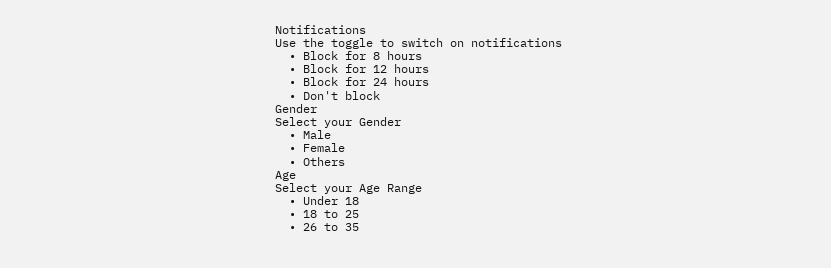Notifications
Use the toggle to switch on notifications
  • Block for 8 hours
  • Block for 12 hours
  • Block for 24 hours
  • Don't block
Gender
Select your Gender
  • Male
  • Female
  • Others
Age
Select your Age Range
  • Under 18
  • 18 to 25
  • 26 to 35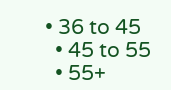• 36 to 45
  • 45 to 55
  • 55+